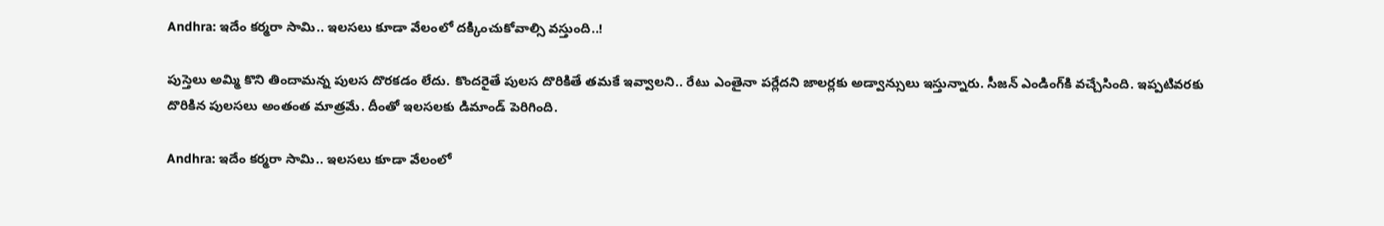Andhra: ఇదేం కర్మరా సామి.. ఇలసలు కూడా వేలంలో దక్కించుకోవాల్సి వస్తుంది..!

పుస్తెలు అమ్మి కొని తిందామన్న పులస దొరకడం లేదు. కొందరైతే పులస దొరికితే తమకే ఇవ్వాలని.. రేటు ఎంతైనా పర్లేదని జాలర్లకు అడ్వాన్సులు ఇస్తున్నారు. సీజన్ ఎండింగ్‌కి వచ్చేసింది. ఇప్పటివరకు దొరికిన పులసలు అంతంత మాత్రమే. దీంతో ఇలసలకు డిమాండ్ పెరిగింది.

Andhra: ఇదేం కర్మరా సామి.. ఇలసలు కూడా వేలంలో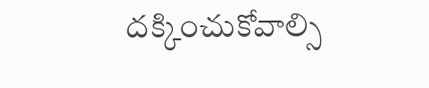దక్కించుకోవాల్సి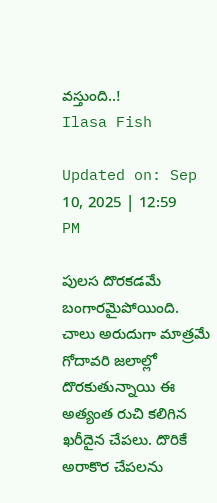వస్తుంది..!
Ilasa Fish

Updated on: Sep 10, 2025 | 12:59 PM

పులస దొరకడమే బంగారమైపోయింది. చాలు అరుదుగా మాత్రమే గోదావరి జలాల్లో దొరకుతున్నాయి ఈ అత్యంత రుచి కలిగిన ఖరీదైన చేపలు. దొరికే అరాకొర చేపలను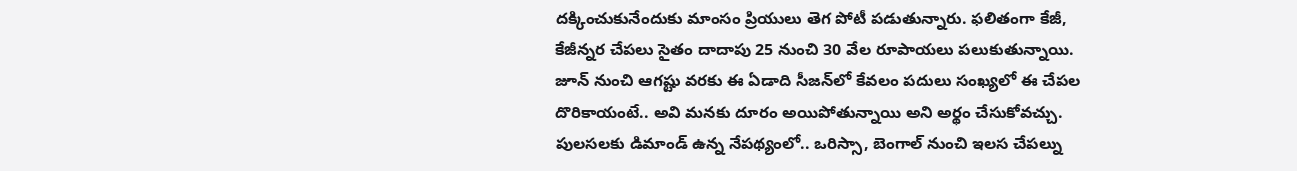దక్కించుకునేందుకు మాంసం ప్రియులు తెగ పోటీ పడుతున్నారు. ఫలితంగా కేజీ, కేజీన్నర చేపలు సైతం దాదాపు 25 నుంచి 30 వేల రూపాయలు పలుకుతున్నాయి. జూన్ నుంచి ఆగష్టు వరకు ఈ ఏడాది సీజన్‌లో కేవలం పదులు సంఖ్యలో ఈ చేపల దొరికాయంటే.. అవి మనకు దూరం అయిపోతున్నాయి అని అర్థం చేసుకోవచ్చు. పులసలకు డిమాండ్ ఉన్న నేపథ్యంలో.. ఒరిస్సా, బెంగాల్ నుంచి ఇలస చేపల్ను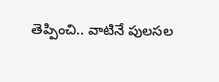తెప్పించి.. వాటినే పులసల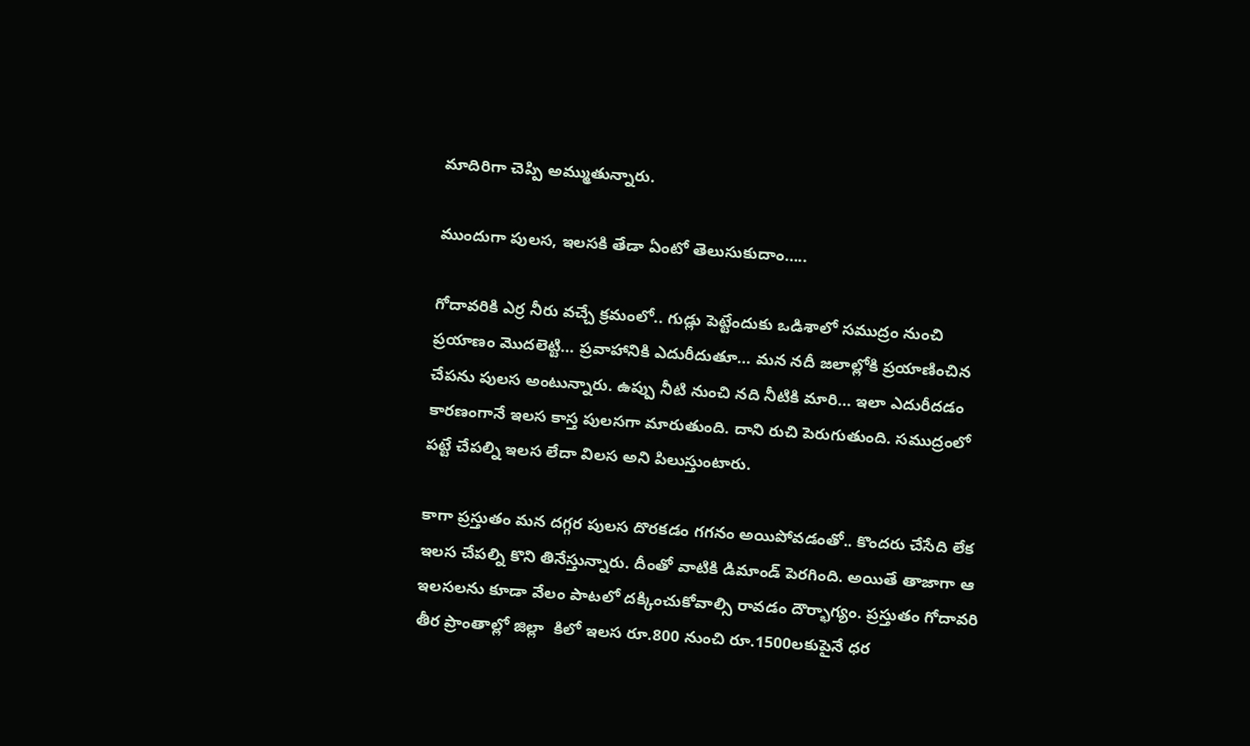మాదిరిగా చెప్పి అమ్ముతున్నారు.

ముందుగా పులస, ఇలసకి తేడా ఏంటో తెలుసుకుదాం…..

గోదావరికి ఎర్ర నీరు వచ్చే క్రమంలో.. గుడ్లు పెట్టేందుకు ఒడిశాలో సముద్రం నుంచి ప్రయాణం మొదలెట్టి… ప్రవాహానికి ఎదురీదుతూ… మన నదీ జలాల్లోకి ప్రయాణించిన చేపను పులస అంటున్నారు. ఉప్పు నీటి నుంచి నది నీటికి మారి… ఇలా ఎదురీదడం కారణంగానే ఇలస కాస్త పులసగా మారుతుంది. దాని రుచి పెరుగుతుంది. సముద్రంలో పట్టే చేపల్ని ఇలస లేదా విలస అని పిలుస్తుంటారు.

కాగా ప్రస్తుతం మన దగ్గర పులస దొరకడం గగనం అయిపోవడంతో.. కొందరు చేసేది లేక ఇలస చేపల్ని కొని తినేస్తున్నారు. దీంతో వాటికి డిమాండ్ పెరగింది. అయితే తాజాగా ఆ ఇలసలను కూడా వేలం పాటలో దక్కించుకోవాల్సి రావడం దౌర్భాగ్యం. ప్రస్తుతం గోదావరి తీర ప్రాంతాల్లో జిల్లా  కిలో ఇలస రూ.800 నుంచి రూ.1500లకుపైనే ధర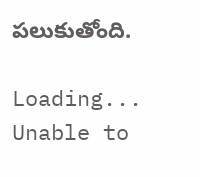పలుకుతోంది.

Loading...
Unable to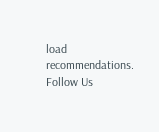load recommendations.
Follow Us